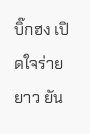บิ๊กฮง เปิดใจร่ายยาว ยัน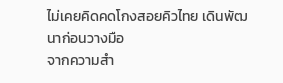ไม่เคยคิดคดโกงสอยคิวไทย เดินพัฒนาก่อนวางมือ
จากความสำ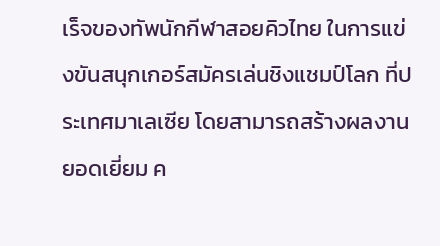เร็จของทัพนักกีฬาสอยคิวไทย ในการแข่งขันสนุกเกอร์สมัครเล่นชิงแชมป์โลก ที่ประเทศมาเลเซีย โดยสามารถสร้างผลงานยอดเยี่ยม ค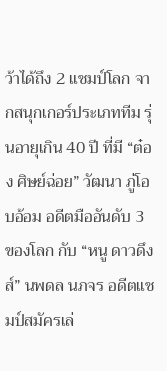ว้าได้ถึง 2 แชมป์โลก จากสนุกเกอร์ประเภททีม รุ่นอายุเกิน 40 ปี ที่มี “ต๋อง ศิษย์ฉ่อย” วัฒนา ภู่โอบอ้อม อดีตมืออันดับ 3 ของโลก กับ “หนู ดาวดึงส์” นพดล นภจร อดีตแชมป์สมัครเล่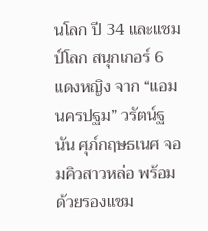นโลก ปี 34 และแชมป์โลก สนุกเกอร์ 6 แดงหญิง จาก “แอม นครปฐม” วรัตน์ฐนัน ศุภ์กฤษธเนศ จอมคิวสาวหล่อ พร้อมด้วยรองแชม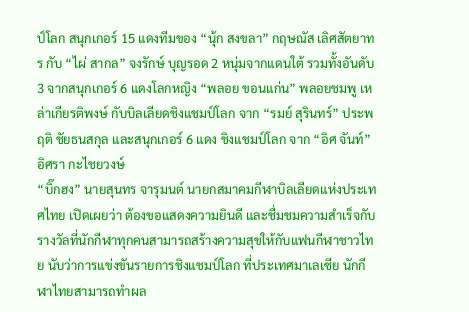ป์โลก สนุกเกอร์ 15 แดงทีมของ “นุ้ก สงขลา” กฤษณัส เลิศสัตยาทร กับ “ไผ่ สากล” จงรักษ์ บุญรอด 2 หนุ่มจากแดนใต้ รวมทั้งอันดับ 3 จากสนุกเกอร์ 6 แดงโลกหญิง “พลอย ขอนแก่น” พลอยชมพู เหล่าเกียรติพงษ์ กับบิลเลียดชิงแชมป์โลก จาก “รมย์ สุรินทร์” ประพฤติ ชัยธนสกุล และสนุกเกอร์ 6 แดง ชิงแชมป์โลก จาก “อิศ จันท์” อิศรา กะไชยวงษ์
“บิ๊กฮง” นายสุนทร จารุมนต์ นายกสมาคมกีฬาบิลเลียดแห่งประเทศไทย เปิดเผยว่า ต้องขอแสดงความยินดี และชื่มชมความสำเร็จกับรางวัลที่นักกีฬาทุกคนสามารถสร้างความสุขให้กับแฟนกีฬาชาวไทย นับว่าการแข่งขันรายการชิงแชมป์โลก ที่ประเทศมาเลเซีย นักกีฬาไทยสามารถทำผล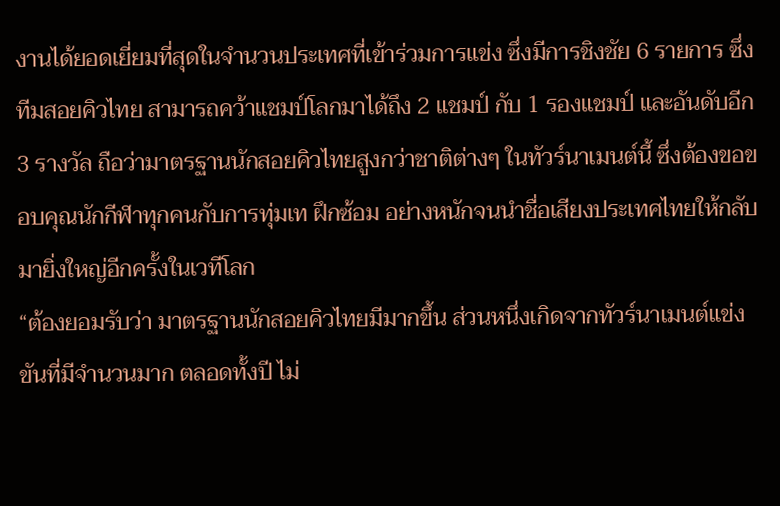งานได้ยอดเยี่ยมที่สุดในจำนวนประเทศที่เข้าร่วมการแข่ง ซึ่งมีการชิงชัย 6 รายการ ซึ่งทีมสอยคิวไทย สามารถคว้าแชมป์โลกมาได้ถึง 2 แชมป์ กับ 1 รองแชมป์ และอันดับอีก 3 รางวัล ถือว่ามาตรฐานนักสอยคิวไทยสูงกว่าชาติต่างๆ ในทัวร์นาเมนต์นี้ ซึ่งต้องขอขอบคุณนักกีฬาทุกคนกับการทุ่มเท ฝึกซ้อม อย่างหนักจนนำชื่อเสียงประเทศไทยให้กลับมายิ่งใหญ่อีกครั้งในเวทีโลก
“ต้องยอมรับว่า มาตรฐานนักสอยคิวไทยมีมากขึ้น ส่วนหนึ่งเกิดจากทัวร์นาเมนต์แข่งขันที่มีจำนวนมาก ตลอดทั้งปี ไม่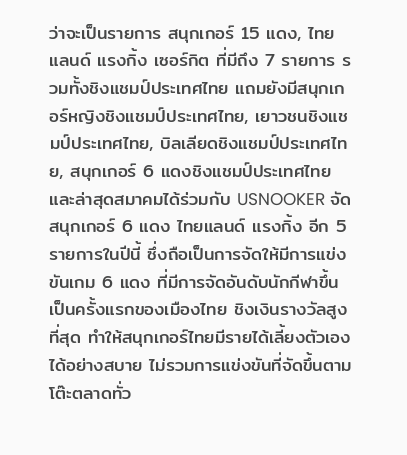ว่าจะเป็นรายการ สนุกเกอร์ 15 แดง, ไทยแลนด์ แรงกิ้ง เซอร์กิต ที่มีถึง 7 รายการ รวมทั้งชิงแชมป์ประเทศไทย แถมยังมีสนุกเกอร์หญิงชิงแชมป์ประเทศไทย, เยาวชนชิงแชมป์ประเทศไทย, บิลเลียดชิงแชมป์ประเทศไทย, สนุกเกอร์ 6 แดงชิงแชมป์ประเทศไทย และล่าสุดสมาคมได้ร่วมกับ USNOOKER จัดสนุกเกอร์ 6 แดง ไทยแลนด์ แรงกิ้ง อีก 5 รายการในปีนี้ ซึ่งถือเป็นการจัดให้มีการแข่งขันเกม 6 แดง ที่มีการจัดอันดับนักกีฬาขึ้นเป็นครั้งแรกของเมืองไทย ชิงเงินรางวัลสูงที่สุด ทำให้สนุกเกอร์ไทยมีรายได้เลี้ยงตัวเองได้อย่างสบาย ไม่รวมการแข่งขันที่จัดขึ้นตามโต๊ะตลาดทั่ว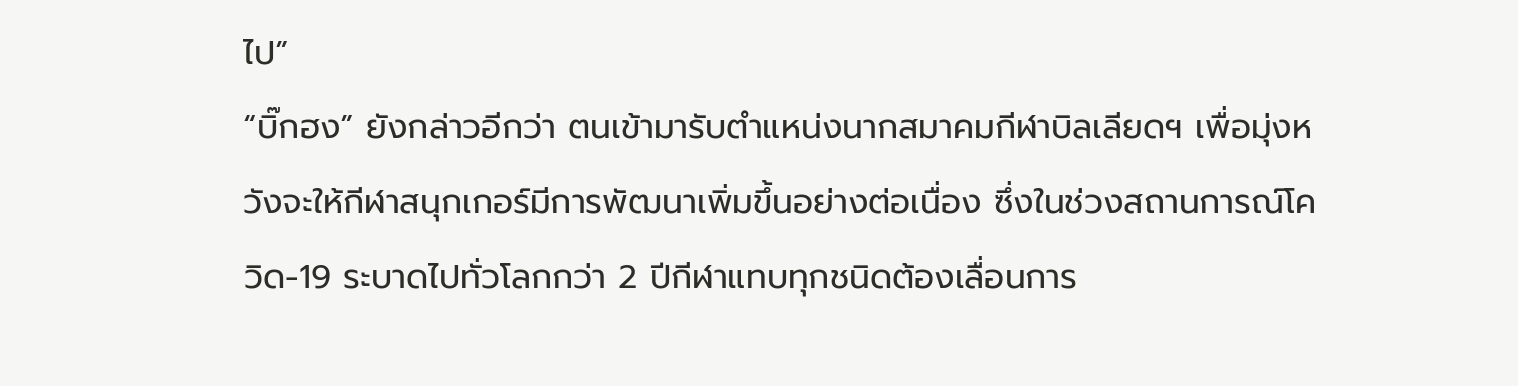ไป”
“บิ๊กฮง” ยังกล่าวอีกว่า ตนเข้ามารับตำแหน่งนากสมาคมกีฬาบิลเลียดฯ เพื่อมุ่งหวังจะให้กีฬาสนุกเกอร์มีการพัฒนาเพิ่มขึ้นอย่างต่อเนื่อง ซึ่งในช่วงสถานการณ์โควิด-19 ระบาดไปทั่วโลกกว่า 2 ปีกีฬาแทบทุกชนิดต้องเลื่อนการ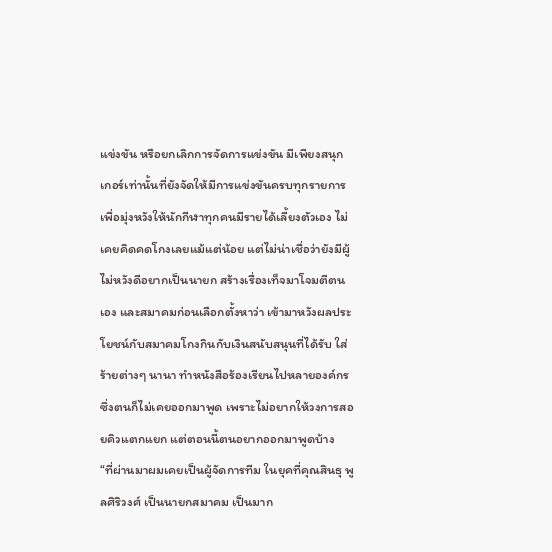แข่งขัน หรือยกเลิกการจัดการแข่งขัน มีเพียงสนุกเกอร์เท่านั้นที่ยังจัดให้มีการแข่งขันครบทุกรายการ เพื่อมุ่งหวังให้นักกีฬาทุกคนมีรายได้เลี้ยงตัวเอง ไม่เคยคิดคดโกงเลยแม้แต่น้อย แต่ไม่น่าเชื่อว่ายังมีผู้ไม่หวังดีอยากเป็นนายก สร้างเรื่องเท็จมาโจมตีตนเอง และสมาคมก่อนเลือกตั้งหาว่า เข้ามาหวังผลประโยชน์กับสมาคมโกงกินกับเงินสนับสนุนที่ได้รับ ใส่ร้ายต่างๆ นานา ทำหนังสือร้องเรียนไปหลายองค์กร ซึ่งตนก็ไม่เคยออกมาพูด เพราะไม่อยากให้วงการสอยคิวแตกแยก แต่ตอนนี้ตนอยากออกมาพูดบ้าง
“ที่ผ่านมาผมเคยเป็นผู้จัดการทีม ในยุคที่คุณสินธุ พูลศิริวงศ์ เป็นนายกสมาคม เป็นมาก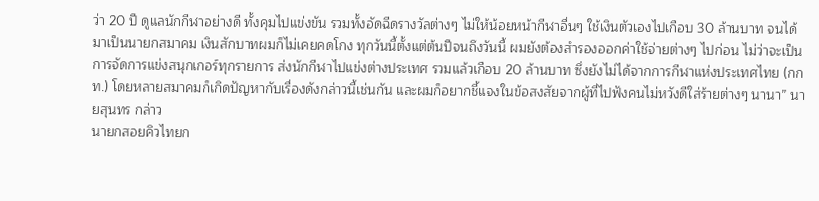ว่า 20 ปี ดูแลนักกีฬาอย่างดี ทั้งคุมไปแข่งขัน รวมทั้งอัดฉีดรางวัลต่างๆ ไม่ให้น้อยหน้ากีฬาอื่นๆ ใช้เงินตัวเองไปเกือบ 30 ล้านบาท จนได้มาเป็นนายกสมาคม เงินสักบาทผมก็ไม่เคยคดโกง ทุกวันนี้ตั้งแต่ต้นปีจนถึงวันนี้ ผมยังต้องสำรองออกค่าใช้จ่ายต่างๆ ไปก่อน ไม่ว่าจะเป็นการจัดการแข่งสนุกเกอร์ทุกรายการ ส่งนักกีฬาไปแข่งต่างประเทศ รวมแล้วเกือบ 20 ล้านบาท ซึ่งยังไม่ได้จากการกีฬาแห่งประเทศไทย (กกท.) โดยหลายสมาคมก็เกิดปัญหากับเรื่องดังกล่าวนี้เช่นกัน และผมก็อยากชี้แจงในข้อสงสัยจากผู้ที่ไปฟังคนไม่หวังดีใส่ร้ายต่างๆ นานา” นายสุนทร กล่าว
นายกสอยคิวไทยก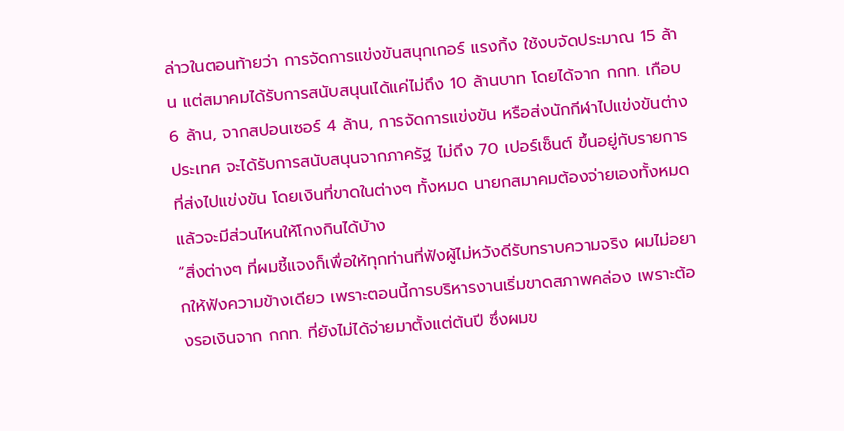ล่าวในตอนท้ายว่า การจัดการแข่งขันสนุกเกอร์ แรงกิ้ง ใช้งบจัดประมาณ 15 ล้าน แต่สมาคมได้รับการสนับสนุนเได้แค่ไม่ถึง 10 ล้านบาท โดยได้จาก กกท. เกือบ 6 ล้าน, จากสปอนเซอร์ 4 ล้าน, การจัดการแข่งขัน หรือส่งนักกีฬาไปแข่งขันต่างประเทศ จะได้รับการสนับสนุนจากภาครัฐ ไม่ถึง 70 เปอร์เซ็นต์ ขึ้นอยู่กับรายการที่ส่งไปแข่งขัน โดยเงินที่ขาดในต่างๆ ทั้งหมด นายกสมาคมต้องจ่ายเองทั้งหมด แล้วจะมีส่วนไหนให้โกงกินได้บ้าง
“สิ่งต่างๆ ที่ผมชี้แจงก็เพื่อให้ทุกท่านที่ฟังผู้ไม่หวังดีรับทราบความจริง ผมไม่อยากให้ฟังความข้างเดียว เพราะตอนนี้การบริหารงานเริ่มขาดสภาพคล่อง เพราะต้องรอเงินจาก กกท. ที่ยังไม่ได้จ่ายมาตั้งแต่ต้นปี ซึ่งผมข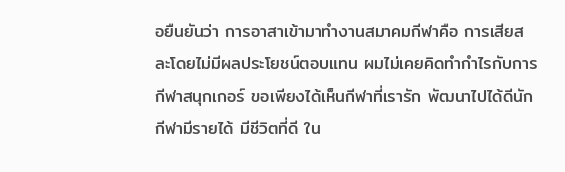อยืนยันว่า การอาสาเข้ามาทำงานสมาคมกีฬาคือ การเสียสละโดยไม่มีผลประโยชน์ตอบแทน ผมไม่เคยคิดทำกำไรกับการกีฬาสนุกเกอร์ ขอเพียงได้เห็นกีฬาที่เรารัก พัฒนาไปได้ดีนักกีฬามีรายได้ มีชีวิตที่ดี ใน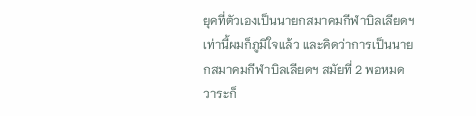ยุคที่ตัวเองเป็นนายกสมาคมกีฬาบิลเลียดฯ เท่านี้ผมก็ภูมิใจแล้ว และคิดว่าการเป็นนายกสมาคมกีฬาบิลเลียดฯ สมัยที่ 2 พอหมดวาระก็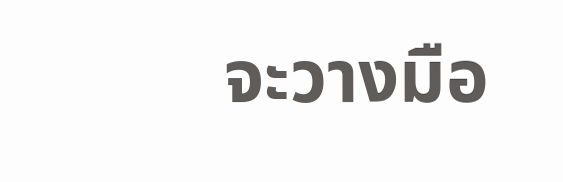จะวางมือ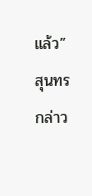แล้ว” สุนทร กล่าว